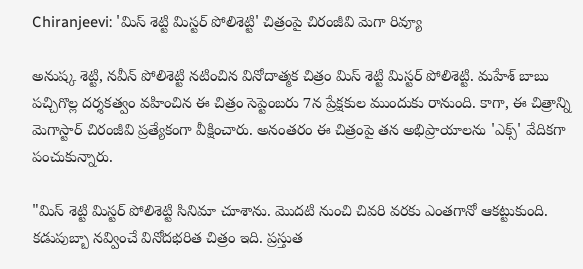Chiranjeevi: 'మిస్ శెట్టి మిస్టర్ పోలిశెట్టి' చిత్రంపై చిరంజీవి మెగా రివ్యూ

అనుష్క శెట్టి, నవీన్ పోలిశెట్టి నటించిన వినోదాత్మక చిత్రం మిస్ శెట్టి మిస్టర్ పోలిశెట్టి. మహేశ్ బాబు పచ్చిగొల్ల దర్శకత్వం వహించిన ఈ చిత్రం సెప్టెంబరు 7న ప్రేక్షకుల ముందుకు రానుంది. కాగా, ఈ చిత్రాన్ని మెగాస్టార్ చిరంజీవి ప్రత్యేకంగా వీక్షించారు. అనంతరం ఈ చిత్రంపై తన అభిప్రాయాలను 'ఎక్స్' వేదికగా పంచుకున్నారు.

"మిస్ శెట్టి మిస్టర్ పోలిశెట్టి సినిమా చూశాను. మొదటి నుంచి చివరి వరకు ఎంతగానో ఆకట్టుకుంది. కడుపుబ్బా నవ్వించే వినోదభరిత చిత్రం ఇది. ప్రస్తుత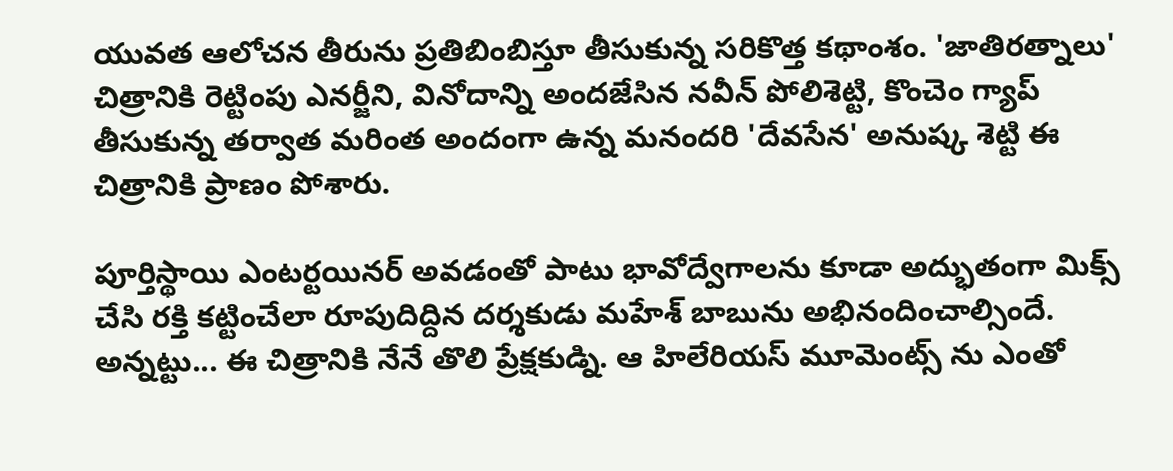యువత ఆలోచన తీరును ప్రతిబింబిస్తూ తీసుకున్న సరికొత్త కథాంశం. 'జాతిరత్నాలు' చిత్రానికి రెట్టింపు ఎనర్జీని, వినోదాన్ని అందజేసిన నవీన్ పోలిశెట్టి, కొంచెం గ్యాప్ తీసుకున్న తర్వాత మరింత అందంగా ఉన్న మనందరి 'దేవసేన' అనుష్క శెట్టి ఈ చిత్రానికి ప్రాణం పోశారు.

పూర్తిస్థాయి ఎంటర్టయినర్ అవడంతో పాటు భావోద్వేగాలను కూడా అద్భుతంగా మిక్స్ చేసి రక్తి కట్టించేలా రూపుదిద్దిన దర్శకుడు మహేశ్ బాబును అభినందించాల్సిందే. అన్నట్టు... ఈ చిత్రానికి నేనే తొలి ప్రేక్షకుడ్ని. ఆ హిలేరియస్ మూమెంట్స్ ను ఎంతో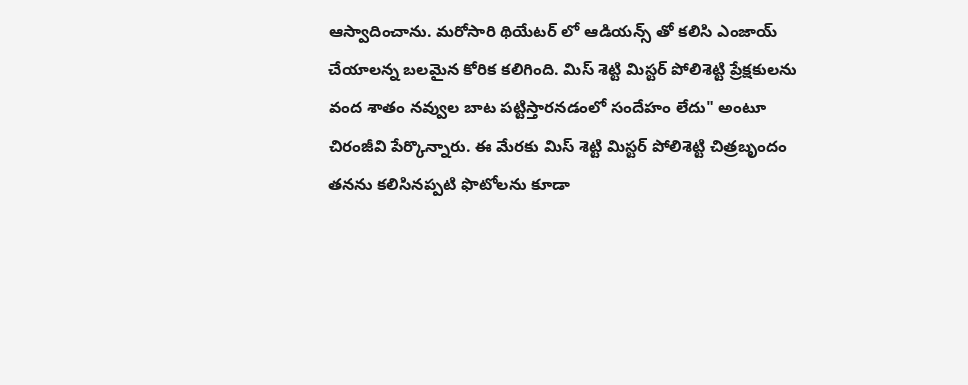ఆస్వాదించాను. మరోసారి థియేటర్ లో ఆడియన్స్ తో కలిసి ఎంజాయ్ చేయాలన్న బలమైన కోరిక కలిగింది. మిస్ శెట్టి మిస్టర్ పోలిశెట్టి ప్రేక్షకులను వంద శాతం నవ్వుల బాట పట్టిస్తారనడంలో సందేహం లేదు" అంటూ చిరంజీవి పేర్కొన్నారు. ఈ మేరకు మిస్ శెట్టి మిస్టర్ పోలిశెట్టి చిత్రబృందం తనను కలిసినప్పటి ఫొటోలను కూడా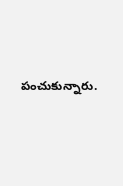పంచుకున్నారు.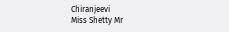Chiranjeevi
Miss Shetty Mr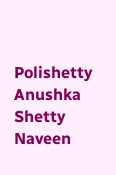Polishetty
Anushka Shetty
Naveen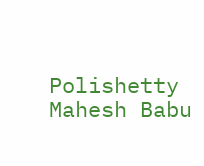Polishetty
Mahesh Babu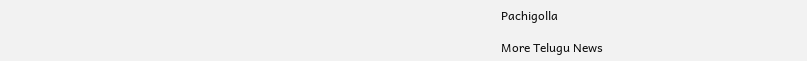Pachigolla

More Telugu News